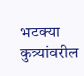भटक्या कुत्र्यांवरील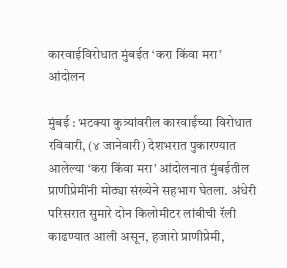कारवाईविरोधात मुंबईत ‘करा किंवा मरा’ आंदोलन

मुंबई : भटक्या कुत्र्यांवरील कारवाईच्या विरोधात रविवारी, (४ जानेवारी) देशभरात पुकारण्यात आलेल्या ‘करा किंवा मरा’ आंदोलनात मुंबईतील प्राणीप्रेमींनी मोठ्या संख्येने सहभाग घेतला. अंधेरी परिसरात सुमारे दोन किलोमीटर लांबीची रॅली काढण्यात आली असून, हजारो प्राणीप्रेमी,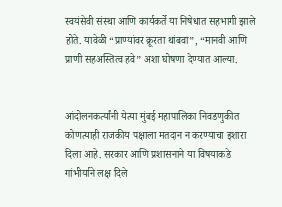स्वयंसेवी संस्था आणि कार्यकर्ते या निषेधात सहभागी झाले होते. यावेळी “प्राण्यांवर क्रूरता थांबवा”, “मानवी आणि प्राणी सहअस्तित्व हवे” अशा घोषणा देण्यात आल्या.


आंदोलनकर्त्यांनी येत्या मुंबई महापालिका निवडणुकीत कोणत्याही राजकीय पक्षाला मतदान न करण्याचा इशारा दिला आहे. सरकार आणि प्रशासनाने या विषयाकडे गांभीर्याने लक्ष दिले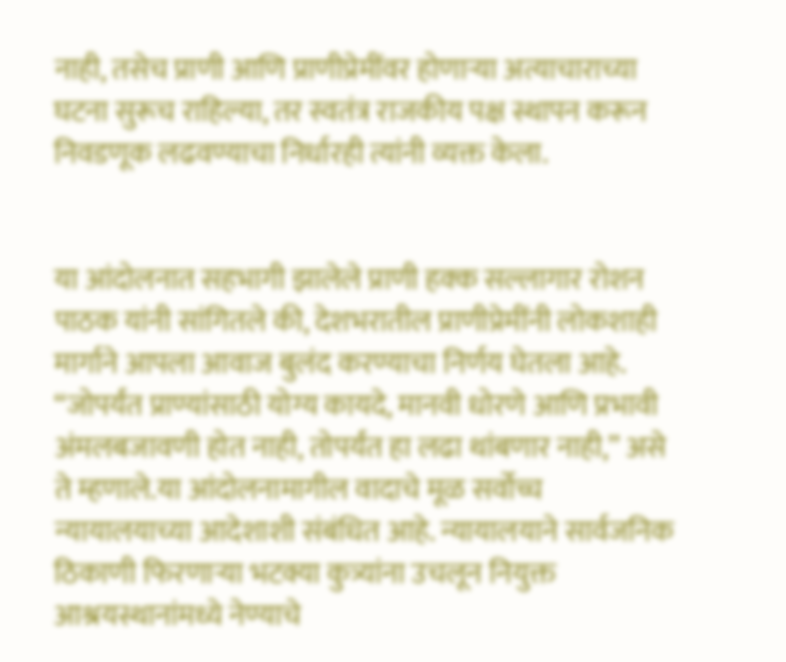नाही, तसेच प्राणी आणि प्राणीप्रेमींवर होणाऱ्या अत्याचाराच्या घटना सुरूच राहिल्या, तर स्वतंत्र राजकीय पक्ष स्थापन करून निवडणूक लढवण्याचा निर्धारही त्यांनी व्यक्त केला.


या आंदोलनात सहभागी झालेले प्राणी हक्क सल्लागार रोशन पाठक यांनी सांगितले की, देशभरातील प्राणीप्रेमींनी लोकशाही मार्गाने आपला आवाज बुलंद करण्याचा निर्णय घेतला आहे. “जोपर्यंत प्राण्यांसाठी योग्य कायदे, मानवी धोरणे आणि प्रभावी अंमलबजावणी होत नाही, तोपर्यंत हा लढा थांबणार नाही,” असे ते म्हणाले.या आंदोलनामागील वादाचे मूळ सर्वोच्च न्यायालयाच्या आदेशाशी संबंधित आहे. न्यायालयाने सार्वजनिक ठिकाणी फिरणाऱ्या भटक्या कुत्र्यांना उचलून नियुक्त आश्रयस्थानांमध्ये नेण्याचे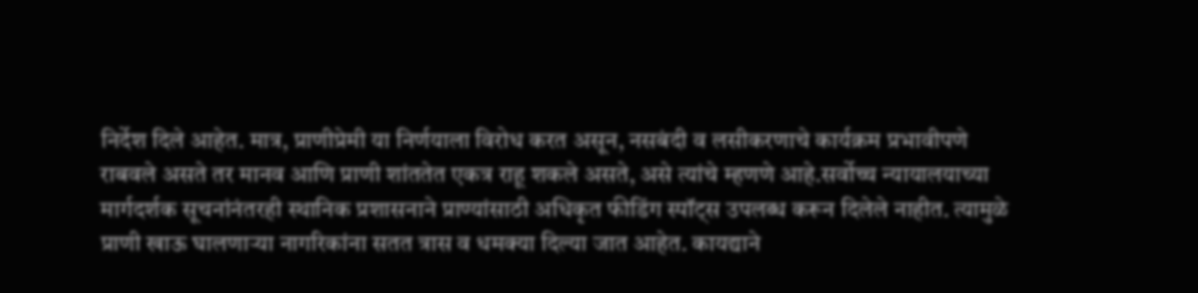निर्देश दिले आहेत. मात्र, प्राणीप्रेमी या निर्णयाला विरोध करत असून, नसबंदी व लसीकरणाचे कार्यक्रम प्रभावीपणे राबवले असते तर मानव आणि प्राणी शांततेत एकत्र राहू शकले असते, असे त्यांचे म्हणणे आहे.सर्वोच्च न्यायालयाच्या मार्गदर्शक सूचनांनंतरही स्थानिक प्रशासनाने प्राण्यांसाठी अधिकृत फीडिंग स्पॉट्स उपलब्ध करून दिलेले नाहीत. त्यामुळे प्राणी खाऊ घालणाऱ्या नागरिकांना सतत त्रास व धमक्या दिल्या जात आहेत. कायद्याने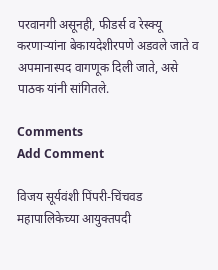परवानगी असूनही, फीडर्स व रेस्क्यू करणाऱ्यांना बेकायदेशीरपणे अडवले जाते व अपमानास्पद वागणूक दिली जाते, असे पाठक यांनी सांगितले.

Comments
Add Comment

विजय सूर्यवंशी पिंपरी-चिंचवड महापालिकेच्या आयुक्तपदी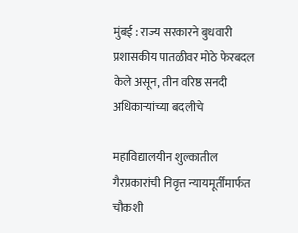मुंबई : राज्य सरकारने बुधवारी प्रशासकीय पातळीवर मोठे फेरबदल केले असून, तीन वरिष्ठ सनदी अधिकाऱ्यांच्या बदलीचे

महाविद्यालयीन शुल्कातील गैरप्रकारांची निवृत्त न्यायमूर्तींमार्फत चौकशी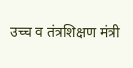उच्च व तंत्रशिक्षण मंत्री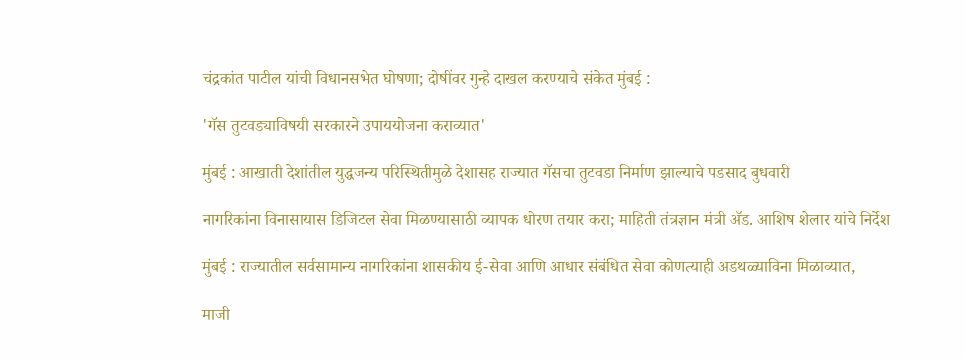चंद्रकांत पाटील यांची विधानसभेत घोषणा; दोषींवर गुन्हे दाखल करण्याचे संकेत मुंबई :

'गॅस तुटवड्याविषयी सरकारने उपाययोजना कराव्यात'

मुंबई : आखाती देशांतील युद्धजन्य परिस्थितीमुळे देशासह राज्यात गॅसचा तुटवडा निर्माण झाल्याचे पडसाद बुधवारी

नागरिकांना विनासायास डिजिटल सेवा मिळण्यासाठी व्यापक धोरण तयार करा; माहिती तंत्रज्ञान मंत्री ॲड. आशिष शेलार यांचे निर्देश

मुंबई : राज्यातील सर्वसामान्य नागरिकांना शासकीय ई-सेवा आणि आधार संबंधित सेवा कोणत्याही अडथळ्याविना मिळाव्यात,

माजी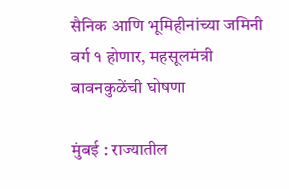सैनिक आणि भूमिहीनांच्या जमिनी वर्ग १ होणार, महसूलमंत्री बावनकुळेंची घोषणा

मुंबई : राज्यातील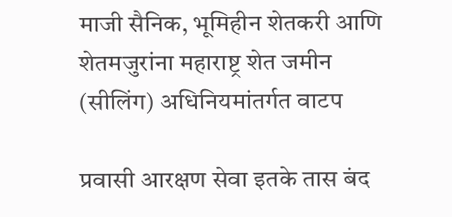माजी सैनिक, भूमिहीन शेतकरी आणि शेतमजुरांना महाराष्ट्र शेत जमीन (सीलिंग) अधिनियमांतर्गत वाटप

प्रवासी आरक्षण सेवा इतके तास बंद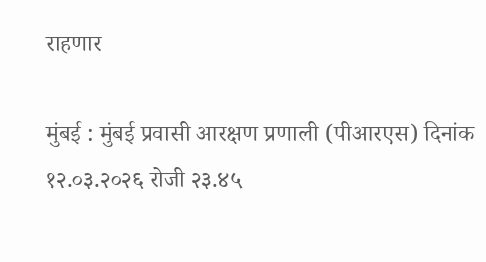राहणार

मुंबई : मुंबई प्रवासी आरक्षण प्रणाली (पीआरएस) दिनांक १२.०३.२०२६ रोजी २३.४५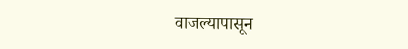वाजल्यापासून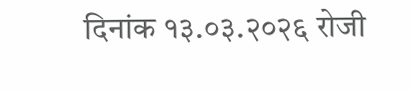दिनांक १३.०३.२०२६ रोजी